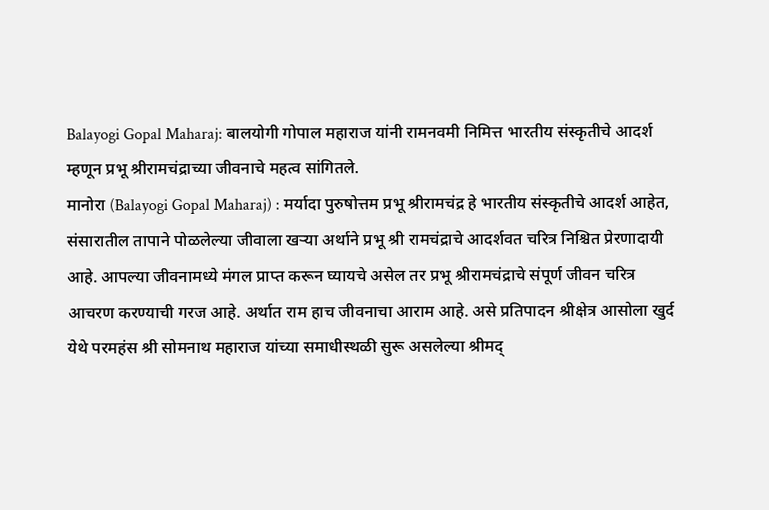Balayogi Gopal Maharaj: बालयोगी गोपाल महाराज यांनी रामनवमी निमित्त भारतीय संस्कृतीचे आदर्श म्हणून प्रभू श्रीरामचंद्राच्या जीवनाचे महत्व सांगितले.
मानोरा (Balayogi Gopal Maharaj) : मर्यादा पुरुषोत्तम प्रभू श्रीरामचंद्र हे भारतीय संस्कृतीचे आदर्श आहेत, संसारातील तापाने पोळलेल्या जीवाला खऱ्या अर्थाने प्रभू श्री रामचंद्राचे आदर्शवत चरित्र निश्चित प्रेरणादायी आहे. आपल्या जीवनामध्ये मंगल प्राप्त करून घ्यायचे असेल तर प्रभू श्रीरामचंद्राचे संपूर्ण जीवन चरित्र आचरण करण्याची गरज आहे. अर्थात राम हाच जीवनाचा आराम आहे. असे प्रतिपादन श्रीक्षेत्र आसोला खुर्द येथे परमहंस श्री सोमनाथ महाराज यांच्या समाधीस्थळी सुरू असलेल्या श्रीमद्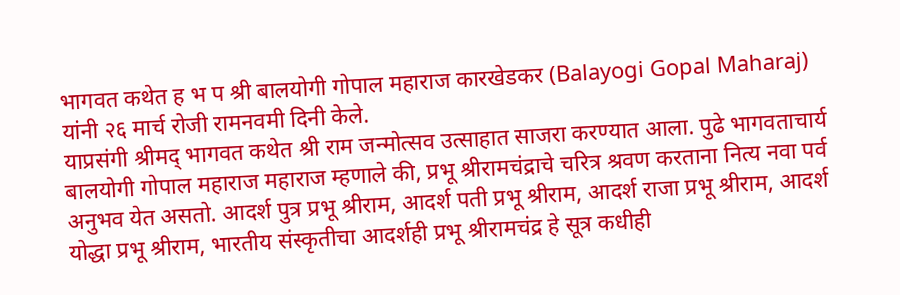भागवत कथेत ह भ प श्री बालयोगी गोपाल महाराज कारखेडकर (Balayogi Gopal Maharaj) यांनी २६ मार्च रोजी रामनवमी दिनी केले.
याप्रसंगी श्रीमद् भागवत कथेत श्री राम जन्मोत्सव उत्साहात साजरा करण्यात आला. पुढे भागवताचार्य बालयोगी गोपाल महाराज महाराज म्हणाले की, प्रभू श्रीरामचंद्राचे चरित्र श्रवण करताना नित्य नवा पर्व अनुभव येत असतो. आदर्श पुत्र प्रभू श्रीराम, आदर्श पती प्रभू श्रीराम, आदर्श राजा प्रभू श्रीराम, आदर्श योद्धा प्रभू श्रीराम, भारतीय संस्कृतीचा आदर्शही प्रभू श्रीरामचंद्र हे सूत्र कधीही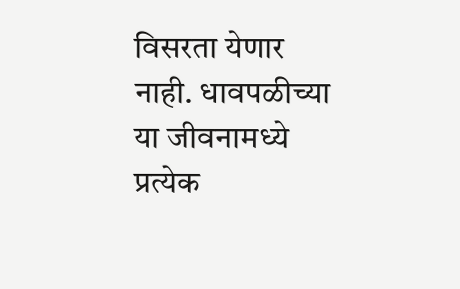विसरता येणार नाही. धावपळीच्या या जीवनामध्ये प्रत्येक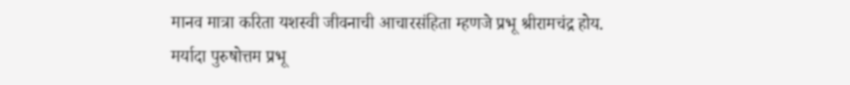मानव मात्रा करिता यशस्वी जीवनाची आचारसंहिता म्हणजे प्रभू श्रीरामचंद्र होय.
मर्यादा पुरुषोत्तम प्रभू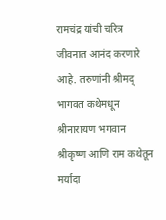रामचंद्र यांची चरित्र जीवनात आनंद करणारे आहे. तरुणांनी श्रीमद् भागवत कथेमधून श्रीनारायण भगवान श्रीकृष्ण आणि राम कथेतून मर्यादा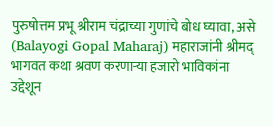पुरुषोत्तम प्रभू श्रीराम चंद्राच्या गुणांचे बोध घ्यावा, असे (Balayogi Gopal Maharaj) महाराजांनी श्रीमद् भागवत कथा श्रवण करणाऱ्या हजारो भाविकांना उद्देशून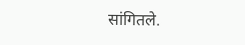सांगितले.